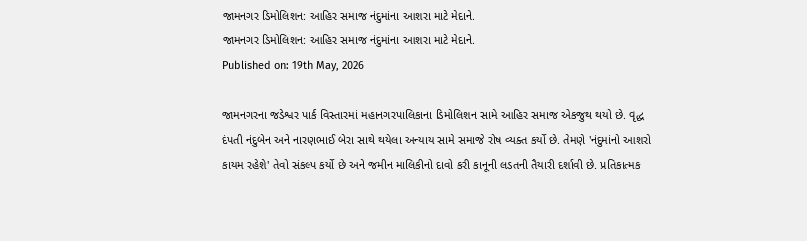જામનગર ડિમોલિશન: આહિર સમાજ નંદુમાંના આશરા માટે મેદાને.
જામનગર ડિમોલિશન: આહિર સમાજ નંદુમાંના આશરા માટે મેદાને.
Published on: 19th May, 2026

જામનગરના જડેશ્વર પાર્ક વિસ્તારમાં મહાનગરપાલિકાના ડિમોલિશન સામે આહિર સમાજ એકજુથ થયો છે. વૃદ્ધ દંપતી નંદુબેન અને નારણભાઈ બેરા સાથે થયેલા અન્યાય સામે સમાજે રોષ વ્યક્ત કર્યો છે. તેમણે 'નંદુમાંનો આશરો કાયમ રહેશે' તેવો સંકલ્પ કર્યો છે અને જમીન માલિકીનો દાવો કરી કાનૂની લડતની તૈયારી દર્શાવી છે. પ્રતિકાત્મક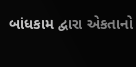બાંધકામ દ્વારા એકતાનો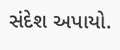સંદેશ અપાયો.